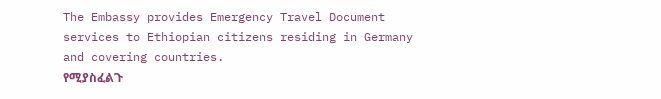The Embassy provides Emergency Travel Document services to Ethiopian citizens residing in Germany and covering countries.
የሚያስፈልጉ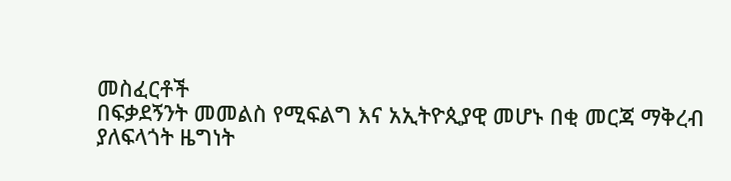መስፈርቶች
በፍቃደኝንት መመልስ የሚፍልግ እና አኢትዮጲያዊ መሆኑ በቂ መርጃ ማቅረብ
ያለፍላጎት ዜግነት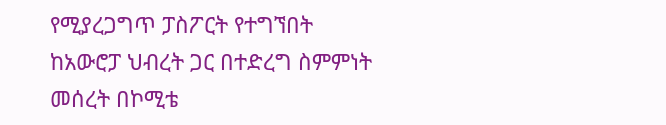የሚያረጋግጥ ፓስፖርት የተግኘበት
ከአውሮፓ ህብረት ጋር በተድረግ ስምምነት መሰረት በኮሚቴ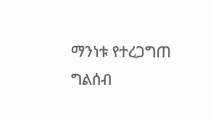ማንነቱ የተረጋግጠ ግልሰብ